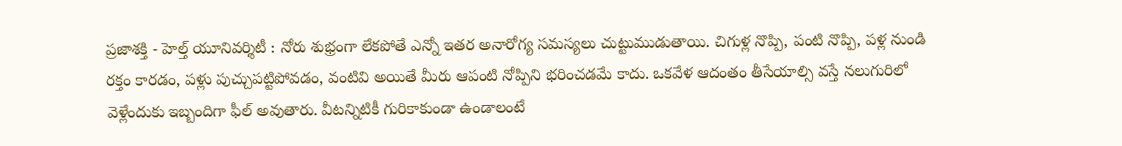ప్రజాశక్తి - హెల్త్ యూనివర్శిటీ : నోరు శుభ్రంగా లేకపోతే ఎన్నో ఇతర అనారోగ్య సమస్యలు చుట్టుముడుతాయి. చిగుళ్ల నొప్పి, పంటి నొప్పి, పళ్ల నుండి రక్తం కారడం, పళ్లు పుచ్చుపట్టిపోవడం, వంటివి అయితే మీరు ఆపంటి నోప్పిని భరించడమే కాదు. ఒకవేళ ఆదంతం తీసేయాల్సి వస్తే నలుగురిలో వెళ్లేందుకు ఇబ్బందిగా ఫీల్ అవుతారు. వీటన్నిటికీ గురికాకుండా ఉండాలంటే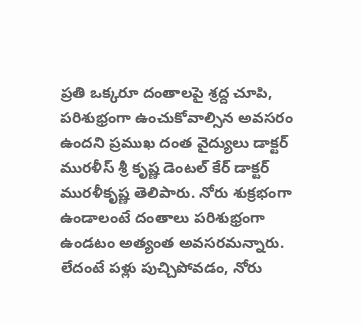ప్రతి ఒక్కరూ దంతాలపై శ్రద్ద చూపి, పరిశుభ్రంగా ఉంచుకోవాల్సిన అవసరం ఉందని ప్రముఖ దంత వైద్యులు డాక్టర్ మురళీస్ శ్రీ కృష్ణ డెంటల్ కేర్ డాక్టర్ మురళీకృష్ణ తెలిపారు. నోరు శుక్రభంగా ఉండాలంటే దంతాలు పరిశుభ్రంగా ఉండటం అత్యంత అవసరమన్నారు. లేదంటే పళ్లు పుచ్చిపోవడం, నోరు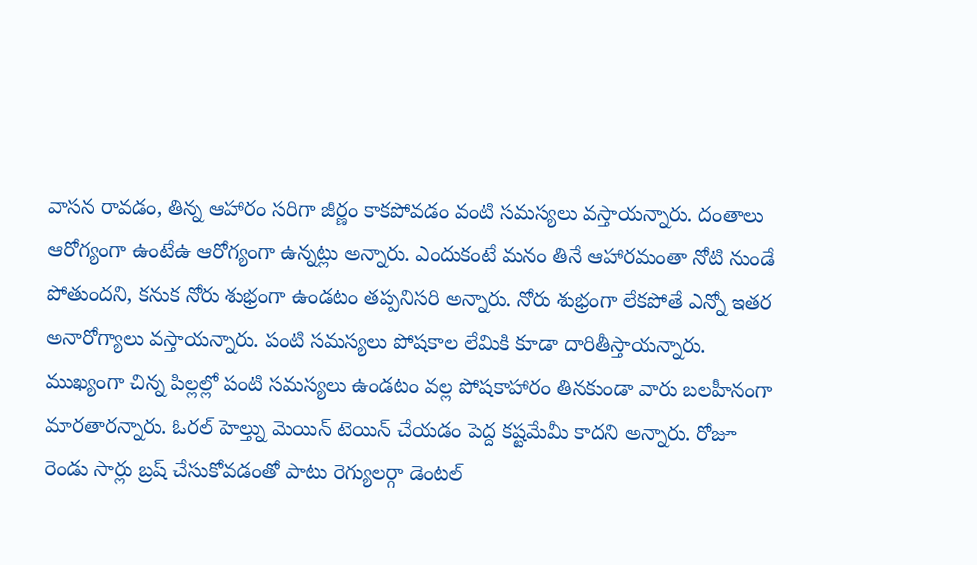వాసన రావడం, తిన్న ఆహారం సరిగా జీర్ణం కాకపోవడం వంటి సమస్యలు వస్తాయన్నారు. దంతాలు ఆరోగ్యంగా ఉంటేఉ ఆరోగ్యంగా ఉన్నట్లు అన్నారు. ఎందుకంటే మనం తినే ఆహారమంతా నోటి నుండే పోతుందని, కనుక నోరు శుభ్రంగా ఉండటం తప్పనిసరి అన్నారు. నోరు శుభ్రంగా లేకపోతే ఎన్నో ఇతర అనారోగ్యాలు వస్తాయన్నారు. పంటి సమస్యలు పోషకాల లేమికి కూడా దారితీస్తాయన్నారు. ముఖ్యంగా చిన్న పిల్లల్లో పంటి సమస్యలు ఉండటం వల్ల పోషకాహారం తినకుండా వారు బలహీనంగా మారతారన్నారు. ఓరల్ హెల్త్ను మెయిన్ టెయిన్ చేయడం పెద్ద కష్టమేమీ కాదని అన్నారు. రోజూ రెండు సార్లు బ్రష్ చేసుకోవడంతో పాటు రెగ్యులర్గా డెంటల్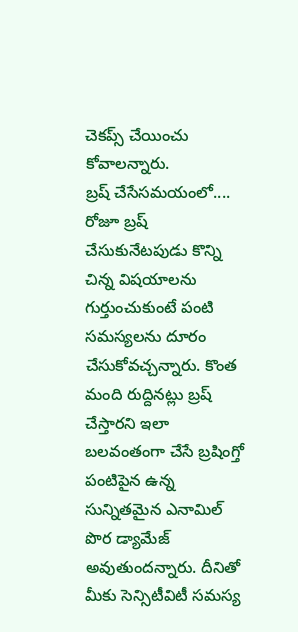చెకప్స్ చేయించు కోవాలన్నారు.
బ్రష్ చేసేసమయంలో....
రోజూ బ్రష్ చేసుకునేటపుడు కొన్ని చిన్న విషయాలను గుర్తుంచుకుంటే పంటి సమస్యలను దూరం చేసుకోవచ్చన్నారు. కొంత మంది రుద్దినట్లు బ్రష్ చేస్తారని ఇలా బలవంతంగా చేసే బ్రషింగ్తో పంటిపైన ఉన్న సున్నితమైన ఎనామిల్ పొర డ్యామేజ్ అవుతుందన్నారు. దీనితో మీకు సెన్సిటీవిటీ సమస్య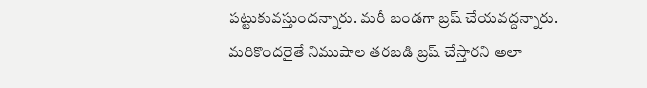పట్టుకువస్తుందన్నారు. మరీ బండగా బ్రష్ చేయవద్దన్నారు. మరికొందరైతే నిముషాల తరబడి బ్రష్ చేస్తారని అలా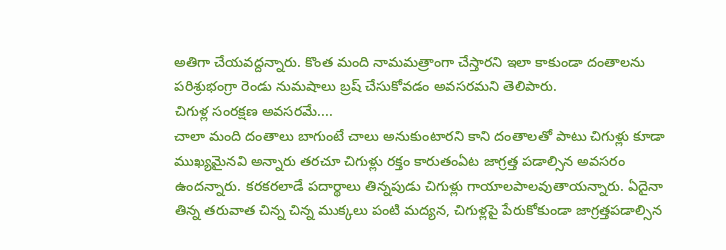అతిగా చేయవద్దన్నారు. కొంత మంది నామమత్రాంగా చేస్తారని ఇలా కాకుండా దంతాలను పరిశ్రుభంగ్రా రెండు నుమషాలు బ్రష్ చేసుకోవడం అవసరమని తెలిపారు.
చిగుళ్ల సంరక్షణ అవసరమే....
చాలా మంది దంతాలు బాగుంటే చాలు అనుకుంటారని కాని దంతాలతో పాటు చిగుళ్లు కూడా ముఖ్యమైనవి అన్నారు తరచూ చిగుళ్లు రక్తం కారుతంఏట జాగ్రత్త పడాల్సిన అవసరం ఉందన్నారు. కరకరలాడే పదార్థాలు తిన్నపుడు చిగుళ్లు గాయాలపాలవుతాయన్నారు. ఏదైనా తిన్న తరువాత చిన్న చిన్న ముక్కలు పంటి మద్యన, చిగుళ్లపై పేరుకోకుండా జాగ్రత్తపడాల్సిన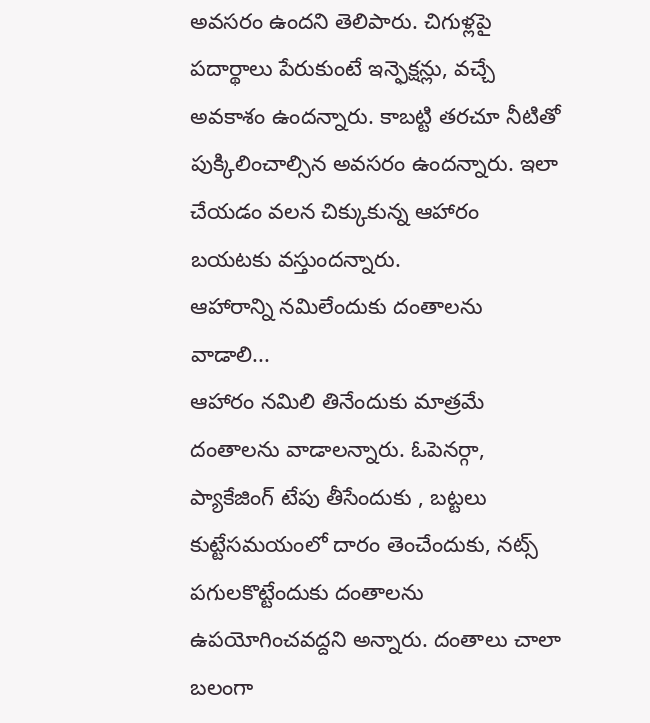అవసరం ఉందని తెలిపారు. చిగుళ్లపై పదార్థాలు పేరుకుంటే ఇన్ఫెక్షన్లు, వచ్చే అవకాశం ఉందన్నారు. కాబట్టి తరచూ నీటితో పుక్కిలించాల్సిన అవసరం ఉందన్నారు. ఇలా చేయడం వలన చిక్కుకున్న ఆహారం బయటకు వస్తుందన్నారు.
ఆహారాన్ని నమిలేందుకు దంతాలను వాడాలి...
ఆహారం నమిలి తినేందుకు మాత్రమే దంతాలను వాడాలన్నారు. ఓపెనర్గా, ప్యాకేజింగ్ టేపు తీసేందుకు , బట్టలు కుట్టేసమయంలో దారం తెంచేందుకు, నట్స్ పగులకొట్టేందుకు దంతాలను ఉపయోగించవద్దని అన్నారు. దంతాలు చాలా బలంగా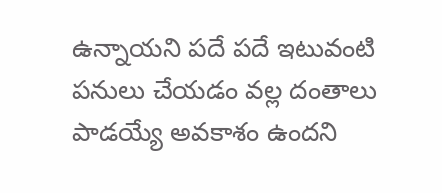ఉన్నాయని పదే పదే ఇటువంటి పనులు చేయడం వల్ల దంతాలు పాడయ్యే అవకాశం ఉందని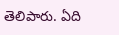తెలిపారు. ఏది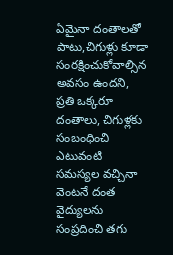ఏమైనా దంతాలతో పాటు,చిగుళ్లు కూడా సంరక్షించుకోవాల్సిన అవసం ఉందని, ప్రతి ఒక్కరూ దంతాలు, చిగుళ్లకు సంబంధించి ఎటువంటి సమస్యల వచ్చినా వెంటనే దంత వైద్యులను సంప్రదించి తగు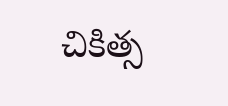చికిత్స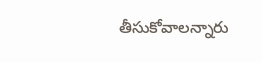తీసుకోవాలన్నారు